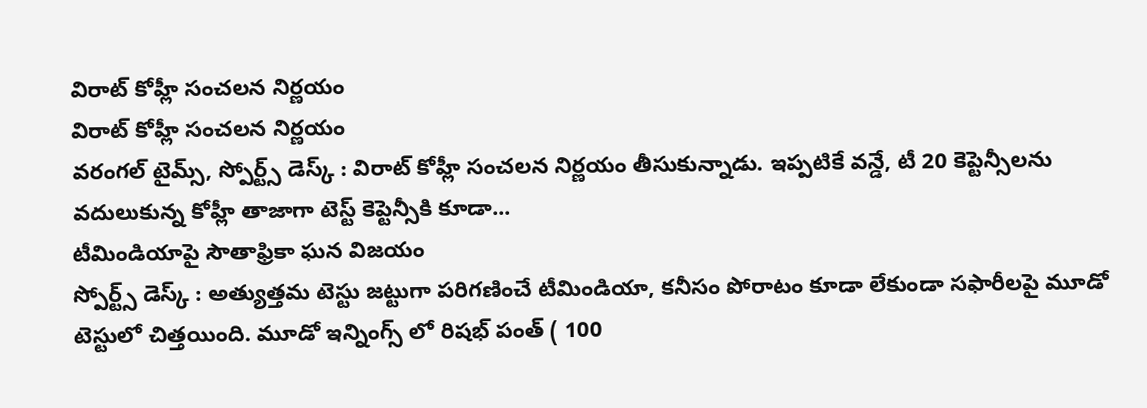విరాట్ కోహ్లీ సంచలన నిర్ణయం
విరాట్ కోహ్లీ సంచలన నిర్ణయం
వరంగల్ టైమ్స్, స్పోర్ట్స్ డెస్క్ : విరాట్ కోహ్లీ సంచలన నిర్ణయం తీసుకున్నాడు. ఇప్పటికే వన్డే, టీ 20 కెప్టెన్సీలను వదులుకున్న కోహ్లీ తాజాగా టెస్ట్ కెప్టెన్సీకి కూడా...
టీమిండియాపై సౌతాఫ్రికా ఘన విజయం
స్పోర్ట్స్ డెస్క్ : అత్యుత్తమ టెస్టు జట్టుగా పరిగణించే టీమిండియా, కనీసం పోరాటం కూడా లేకుండా సఫారీలపై మూడో టెస్టులో చిత్తయింది. మూడో ఇన్నింగ్స్ లో రిషభ్ పంత్ ( 100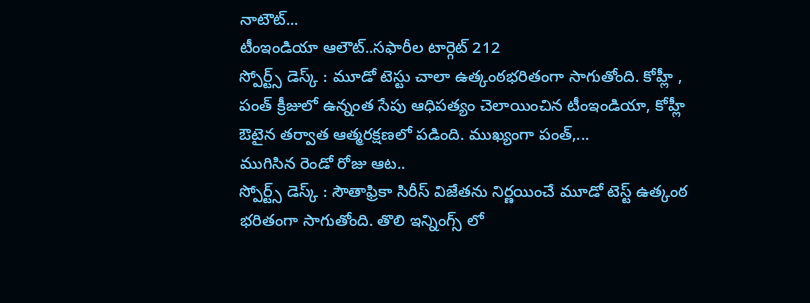నాటౌట్...
టీంఇండియా ఆలౌట్..సఫారీల టార్గెట్ 212
స్పోర్ట్స్ డెస్క్ : మూడో టెస్టు చాలా ఉత్కంఠభరితంగా సాగుతోంది. కోహ్లీ , పంత్ క్రీజులో ఉన్నంత సేపు ఆధిపత్యం చెలాయించిన టీంఇండియా, కోహ్లీ ఔటైన తర్వాత ఆత్మరక్షణలో పడింది. ముఖ్యంగా పంత్,...
ముగిసిన రెండో రోజు ఆట..
స్పోర్ట్స్ డెస్క్ : సౌతాఫ్రికా సిరీస్ విజేతను నిర్ణయించే మూడో టెస్ట్ ఉత్కంఠ భరితంగా సాగుతోంది. తొలి ఇన్నింగ్స్ లో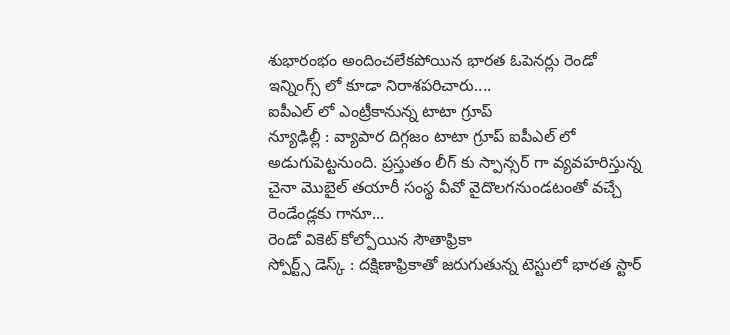శుభారంభం అందించలేకపోయిన భారత ఓపెనర్లు రెండో ఇన్నింగ్స్ లో కూడా నిరాశపరిచారు....
ఐపీఎల్ లో ఎంట్రీకానున్న టాటా గ్రూప్
న్యూఢిల్లీ : వ్యాపార దిగ్గజం టాటా గ్రూప్ ఐపీఎల్ లో అడుగుపెట్టనుంది. ప్రస్తుతం లీగ్ కు స్పాన్సర్ గా వ్యవహరిస్తున్న చైనా మొబైల్ తయారీ సంస్థ వీవో వైదొలగనుండటంతో వచ్చే రెండేండ్లకు గానూ...
రెండో వికెట్ కోల్పోయిన సౌతాఫ్రికా
స్పోర్ట్స్ డెస్క్ : దక్షిణాఫ్రికాతో జరుగుతున్న టెస్టులో భారత స్టార్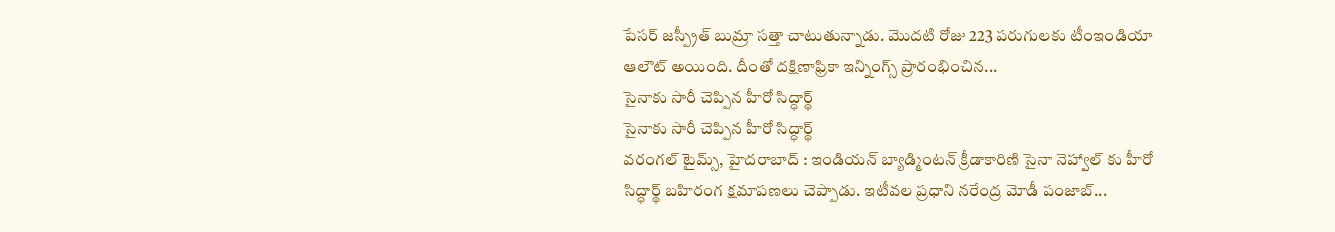పేసర్ జస్ప్రీత్ బుమ్రా సత్తా చాటుతున్నాడు. మొదటి రోజు 223 పరుగులకు టీంఇండియా ఆలౌట్ అయింది. దీంతో దక్షిణాఫ్రికా ఇన్నింగ్స్ ప్రారంభించిన...
సైనాకు సారీ చెప్పిన హీరో సిద్ధార్థ్
సైనాకు సారీ చెప్పిన హీరో సిద్ధార్థ్
వరంగల్ టైమ్స్, హైదరాబాద్ : ఇండియన్ బ్యాడ్మింటన్ క్రీడాకారిణి సైనా నెహ్వాల్ కు హీరో సిద్ధార్థ్ బహిరంగ క్షమాపణలు చెప్పాడు. ఇటీవల ప్రధాని నరేంద్ర మోడీ పంజాబ్...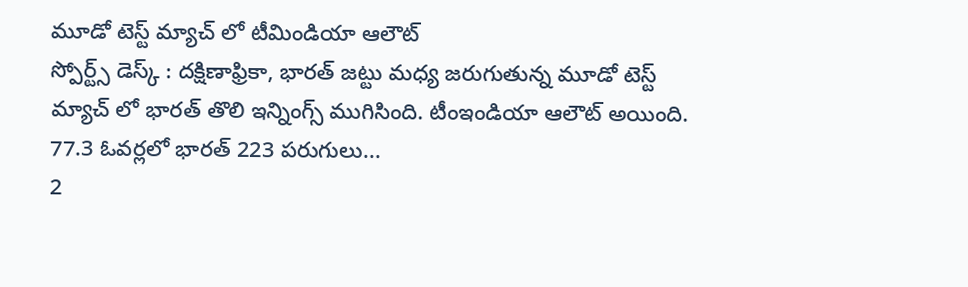మూడో టెస్ట్ మ్యాచ్ లో టీమిండియా ఆలౌట్
స్పోర్ట్స్ డెస్క్ : దక్షిణాఫ్రికా, భారత్ జట్టు మధ్య జరుగుతున్న మూడో టెస్ట్ మ్యాచ్ లో భారత్ తొలి ఇన్నింగ్స్ ముగిసింది. టీంఇండియా ఆలౌట్ అయింది. 77.3 ఓవర్లలో భారత్ 223 పరుగులు...
2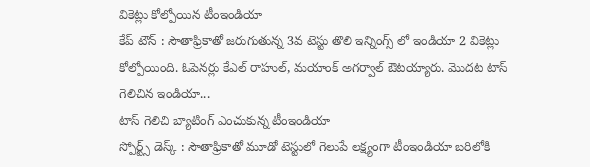వికెట్లు కోల్పోయిన టీంఇండియా
కేప్ టౌన్ : సౌతాఫ్రికాతో జరుగుతున్న 3వ టెస్టు తొలి ఇన్నింగ్స్ లో ఇండియా 2 వికెట్లు కోల్పోయింది. ఓపెనర్లు కేఎల్ రాహుల్, మయాంక్ అగర్వాల్ ఔటయ్యారు. మొదట టాస్ గెలిచిన ఇండియా...
టాస్ గెలిచి బ్యాటింగ్ ఎంచుకున్న టీంఇండియా
స్పోర్ట్స్ డెస్క్ : సౌతాఫ్రికాతో మూడో టెస్టులో గెలుపే లక్ష్యంగా టీంఇండియా బరిలోకి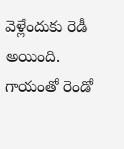వెళ్లేందుకు రెడీ అయింది. గాయంతో రెండో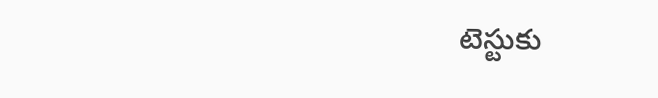టెస్టుకు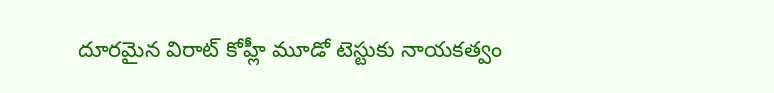దూరమైన విరాట్ కోహ్లీ మూడో టెస్టుకు నాయకత్వం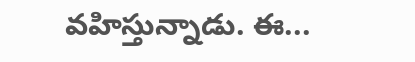వహిస్తున్నాడు. ఈ...